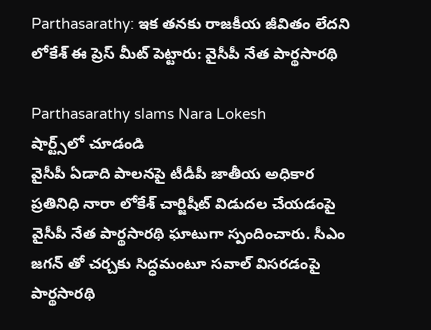Parthasarathy: ఇక తనకు రాజకీయ జీవితం లేదని లోకేశ్ ఈ ప్రెస్ మీట్ పెట్టారు: వైసీపీ నేత పార్థసారథి

Parthasarathy slams Nara Lokesh
షార్ట్స్‌లో చూడండి
వైసీపీ ఏడాది పాలనపై టీడీపీ జాతీయ అధికార ప్రతినిధి నారా లోకేశ్ చార్జిషీట్ విడుదల చేయడంపై వైసీపీ నేత పార్థసారథి ఘాటుగా స్పందించారు. సీఎం జగన్ తో చర్చకు సిద్ధమంటూ సవాల్ విసరడంపై పార్థసారథి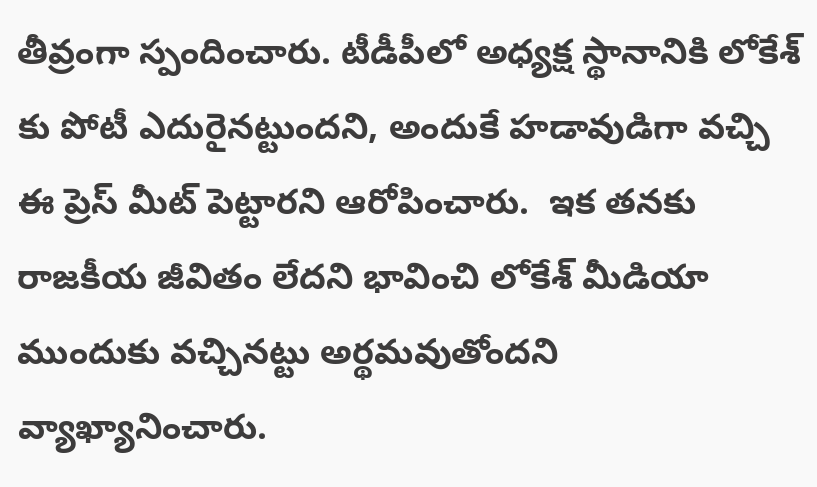తీవ్రంగా స్పందించారు. టీడీపీలో అధ్యక్ష స్థానానికి లోకేశ్ కు పోటీ ఎదురైనట్టుందని, అందుకే హడావుడిగా వచ్చి ఈ ప్రెస్ మీట్ పెట్టారని ఆరోపించారు.  ఇక తనకు రాజకీయ జీవితం లేదని భావించి లోకేశ్ మీడియా ముందుకు వచ్చినట్టు అర్థమవుతోందని వ్యాఖ్యానించారు.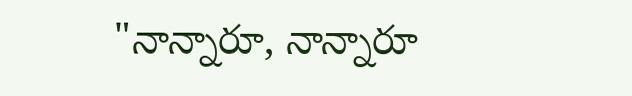"నాన్నారూ, నాన్నారూ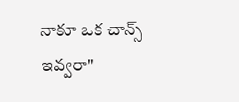నాకూ ఒక చాన్స్ ఇవ్వరా"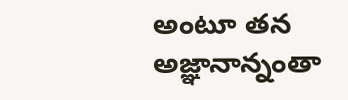అంటూ తన అజ్ఞానాన్నంతా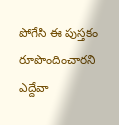పోగేసి ఈ పుస్తకం రూపొందించారని ఎద్దేవా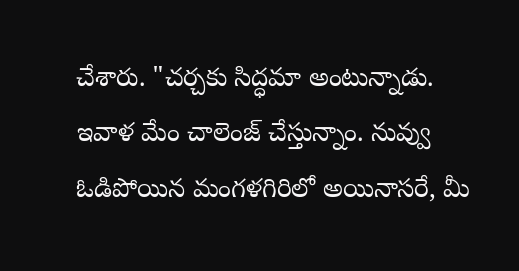చేశారు. "చర్చకు సిద్ధమా అంటున్నాడు. ఇవాళ మేం చాలెంజ్ చేస్తున్నాం. నువ్వు ఓడిపోయిన మంగళగిరిలో అయినాసరే, మీ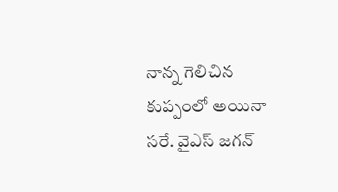నాన్న గెలిచిన కుప్పంలో అయినా సరే. వైఎస్ జగన్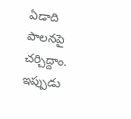ఏడాది పాలనపై చర్చిద్దాం. ఇప్పుడు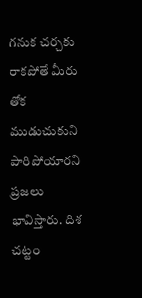గనుక చర్చకు రాకపోతే మీరు తోక ముడుచుకుని పారిపోయారని ప్రజలు భావిస్తారు. దిశ చట్టం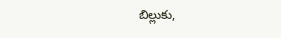బిల్లుకు,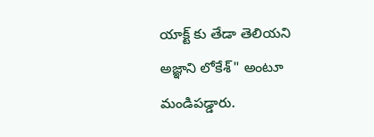యాక్ట్ కు తేడా తెలియని అజ్ఞాని లోకేశ్" అంటూ మండిపడ్డారు.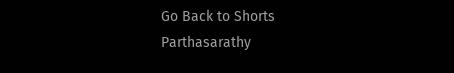Go Back to Shorts
Parthasarathy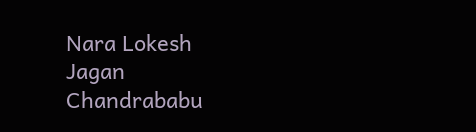Nara Lokesh
Jagan
Chandrababu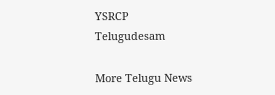YSRCP
Telugudesam

More Telugu News